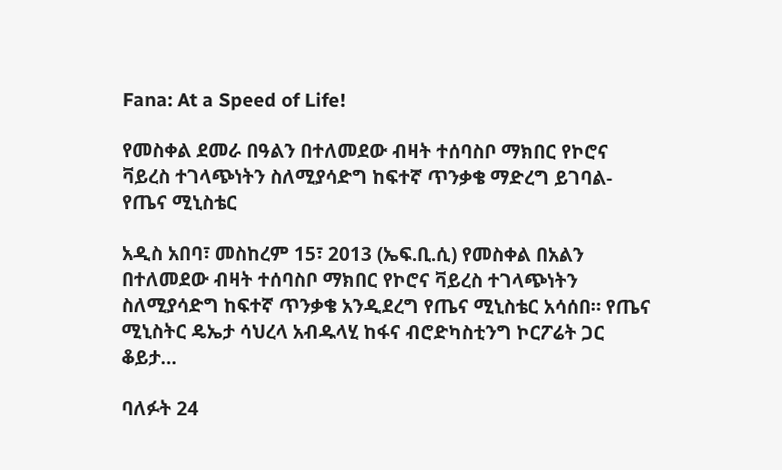Fana: At a Speed of Life!

የመስቀል ደመራ በዓልን በተለመደው ብዛት ተሰባስቦ ማክበር የኮሮና ቫይረስ ተገላጭነትን ስለሚያሳድግ ከፍተኛ ጥንቃቄ ማድረግ ይገባል-የጤና ሚኒስቴር

አዲስ አበባ፣ መስከረም 15፣ 2013 (ኤፍ.ቢ.ሲ) የመስቀል በአልን በተለመደው ብዛት ተሰባስቦ ማክበር የኮሮና ቫይረስ ተገላጭነትን ስለሚያሳድግ ከፍተኛ ጥንቃቄ አንዲደረግ የጤና ሚኒስቴር አሳሰበ። የጤና ሚኒስትር ዴኤታ ሳህረላ አብዱላሂ ከፋና ብሮድካስቲንግ ኮርፖሬት ጋር ቆይታ…

ባለፉት 24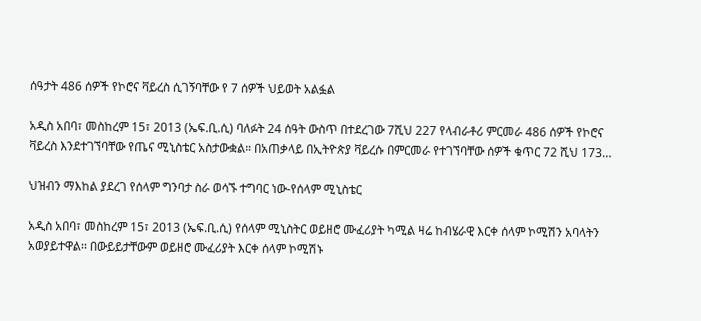ሰዓታት 486 ሰዎች የኮሮና ቫይረስ ሲገኝባቸው የ 7 ሰዎች ህይወት አልፏል

አዲስ አበባ፣ መስከረም 15፣ 2013 (ኤፍ.ቢ.ሲ) ባለፉት 24 ሰዓት ውስጥ በተደረገው 7ሺህ 227 የላብራቶሪ ምርመራ 486 ሰዎች የኮሮና ቫይረስ እንደተገኘባቸው የጤና ሚኒስቴር አስታውቋል። በአጠቃላይ በኢትዮጵያ ቫይረሱ በምርመራ የተገኘባቸው ሰዎች ቁጥር 72 ሺህ 173…

ህዝብን ማእከል ያደረገ የሰላም ግንባታ ስራ ወሳኙ ተግባር ነው-የሰላም ሚኒስቴር

አዲስ አበባ፣ መስከረም 15፣ 2013 (ኤፍ.ቢ.ሲ) የሰላም ሚኒስትር ወይዘሮ ሙፈሪያት ካሚል ዛሬ ከብሄራዊ እርቀ ሰላም ኮሚሽን አባላትን አወያይተዋል፡፡ በውይይታቸውም ወይዘሮ ሙፈሪያት እርቀ ሰላም ኮሚሽኑ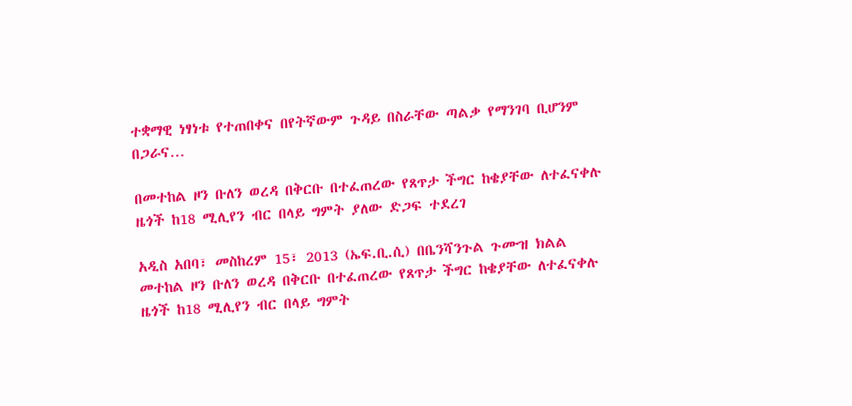ተቋማዊ ነፃነቱ የተጠበቀና በየትኛውም ጉዳይ በስራቸው ጣልቃ የማንገባ ቢሆንም በጋራና…

በመተከል ዞን ቡለን ወረዳ በቅርቡ በተፈጠረው የጸጥታ ችግር ከቄያቸው ለተፈናቀሉ ዜጎች ከ18 ሚሊየን ብር በላይ ግምት ያለው ድጋፍ ተደረገ

አዲስ አበባ፣ መስከረም 15፣ 2013 (ኤፍ.ቢ.ሲ) በቤንሻንጉል ጉሙዝ ክልል መተከል ዞን ቡለን ወረዳ በቅርቡ በተፈጠረው የጸጥታ ችግር ከቄያቸው ለተፈናቀሉ ዜጎች ከ18 ሚሊየን ብር በላይ ግምት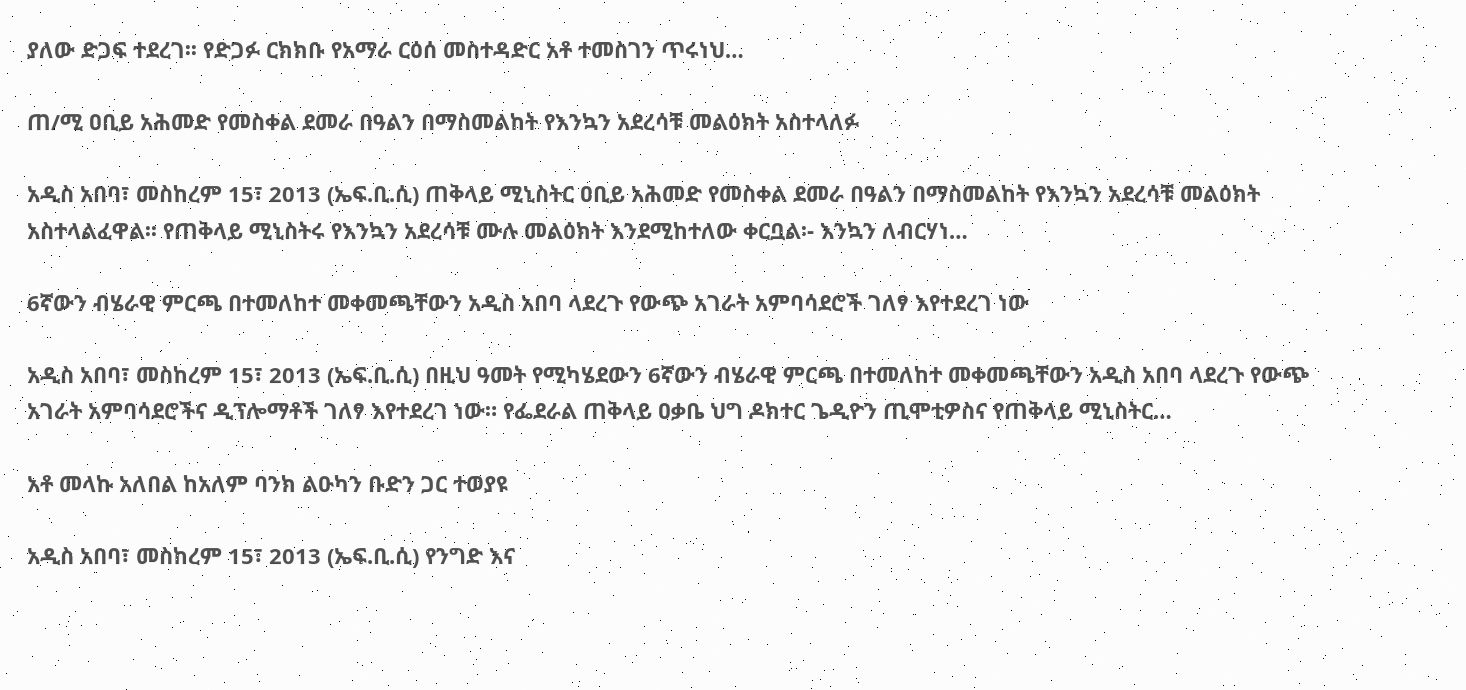ያለው ድጋፍ ተደረገ፡፡ የድጋፉ ርክክቡ የአማራ ርዕሰ መስተዳድር አቶ ተመስገን ጥሩነህ…

ጠ/ሚ ዐቢይ አሕመድ የመስቀል ደመራ በዓልን በማስመልከት የእንኳን አደረሳቹ መልዕክት አስተላለፉ

አዲስ አበባ፣ መስከረም 15፣ 2013 (ኤፍ.ቢ.ሲ) ጠቅላይ ሚኒስትር ዐቢይ አሕመድ የመስቀል ደመራ በዓልን በማስመልከት የእንኳን አደረሳቹ መልዕክት አስተላልፈዋል፡፡ የጠቅላይ ሚኒስትሩ የእንኳን አደረሳቹ ሙሉ መልዕክት እንደሚከተለው ቀርቧል፡- እንኳን ለብርሃነ…

6ኛውን ብሄራዊ ምርጫ በተመለከተ መቀመጫቸውን አዲስ አበባ ላደረጉ የውጭ አገራት አምባሳደሮች ገለፃ እየተደረገ ነው

አዲስ አበባ፣ መስከረም 15፣ 2013 (ኤፍ.ቢ.ሲ) በዚህ ዓመት የሚካሄደውን 6ኛውን ብሄራዊ ምርጫ በተመለከተ መቀመጫቸውን አዲስ አበባ ላደረጉ የውጭ አገራት አምባሳደሮችና ዲፕሎማቶች ገለፃ እየተደረገ ነው። የፌደራል ጠቅላይ ዐቃቤ ህግ ዶክተር ጌዲዮን ጢሞቲዎስና የጠቅላይ ሚኒስትር…

አቶ መላኩ አለበል ከአለም ባንክ ልዑካን ቡድን ጋር ተወያዩ

አዲስ አበባ፣ መስከረም 15፣ 2013 (ኤፍ.ቢ.ሲ) የንግድ እና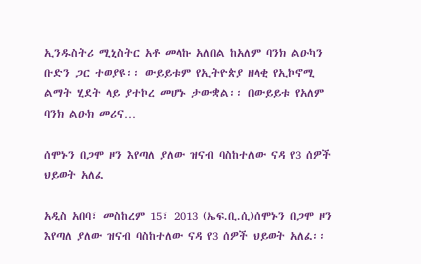ኢንዱስትሪ ሚኒስትር አቶ መላኩ አለበል ከአለም ባንክ ልዑካን ቡድን ጋር ተወያዩ፡፡ ውይይቱም የኢትዮጵያ ዘላቂ የኢኮኖሚ ልማት ሂደት ላይ ያተኮረ መሆኑ ታውቋል፡፡ በውይይቱ የአለም ባንክ ልዑክ መሪና…

ሰሞኑን በጋሞ ዞን እየጣለ ያለው ዝናብ ባስከተለው ናዳ የ3 ሰዎች ህይወት አለፈ

አዲስ አበባ፣ መስከረም 15፣ 2013 (ኤፍ.ቢ.ሲ)ሰሞኑን በጋሞ ዞን እየጣለ ያለው ዝናብ ባስከተለው ናዳ የ3 ሰዎች ህይወት አለፈ፡፡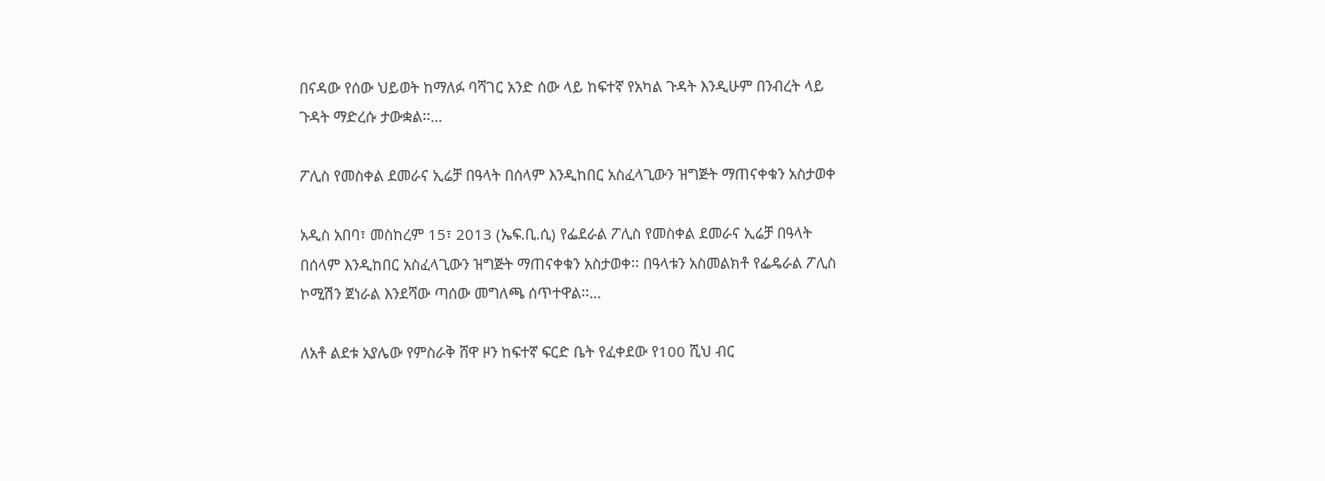በናዳው የሰው ህይወት ከማለፉ ባሻገር አንድ ሰው ላይ ከፍተኛ የአካል ጉዳት እንዲሁም በንብረት ላይ ጉዳት ማድረሱ ታውቋል፡፡…

ፖሊስ የመስቀል ደመራና ኢሬቻ በዓላት በሰላም እንዲከበር አስፈላጊውን ዝግጅት ማጠናቀቁን አስታወቀ

አዲስ አበባ፣ መስከረም 15፣ 2013 (ኤፍ.ቢ.ሲ) የፌደራል ፖሊስ የመስቀል ደመራና ኢሬቻ በዓላት በሰላም እንዲከበር አስፈላጊውን ዝግጅት ማጠናቀቁን አስታወቀ፡፡ በዓላቱን አስመልክቶ የፌዴራል ፖሊስ ኮሚሽን ጀነራል እንደሻው ጣሰው መግለጫ ሰጥተዋል፡፡…

ለአቶ ልደቱ አያሌው የምስራቅ ሸዋ ዞን ከፍተኛ ፍርድ ቤት የፈቀደው የ100 ሺህ ብር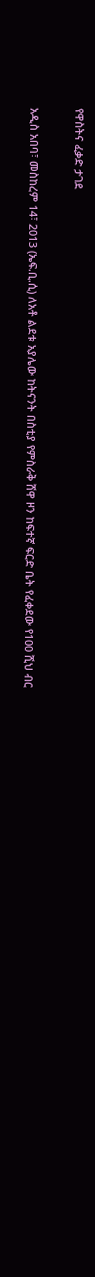የዋስትና ፈቃድ ታገደ

አዲስ አበባ፣ መስከረም 14፣ 2013 (ኤፍ.ቢ.ሲ) ለአቶ ልደቱ አያሌው ከትናንት በስቲያ የምስራቅ ሸዋ ዞን ከፍተኛ ፍርድ ቤት የፈቀደው የ100 ሺህ ብር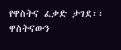የዋስትና ፈቃድ ታገደ፡፡ ዋስትናውን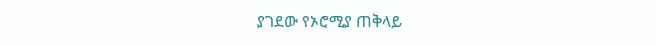ያገደው የኦሮሚያ ጠቅላይ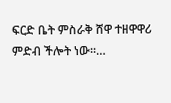ፍርድ ቤት ምስራቅ ሸዋ ተዘዋዋሪ ምድብ ችሎት ነው፡፡…